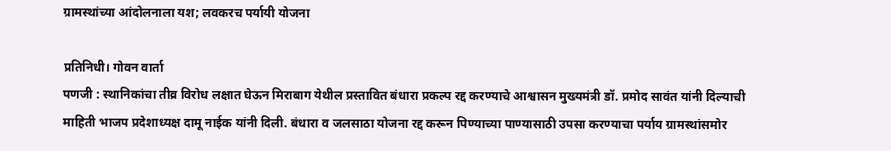ग्रामस्थांच्या आंदोलनाला यश; लवकरच पर्यायी योजना

प्रतिनिधी। गोवन वार्ता
पणजी : स्थानिकांचा तीव्र विरोध लक्षात घेऊन मिराबाग येथील प्रस्तावित बंधारा प्रकल्प रद्द करण्याचे आश्वासन मुख्यमंत्री डॉ. प्रमोद सावंत यांनी दिल्याची माहिती भाजप प्रदेशाध्यक्ष दामू नाईक यांनी दिली. बंधारा व जलसाठा योजना रद्द करून पिण्याच्या पाण्यासाठी उपसा करण्याचा पर्याय ग्रामस्थांसमोर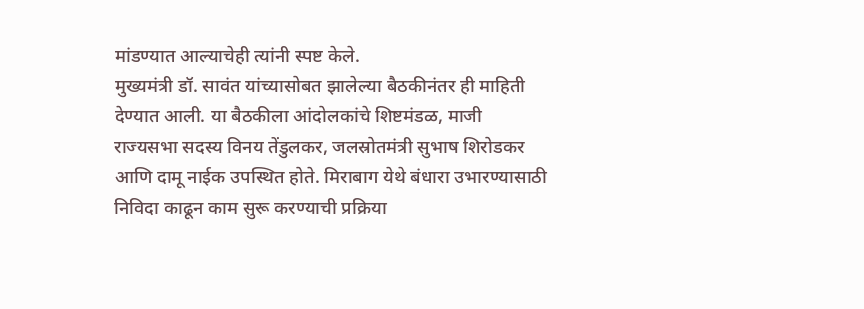मांडण्यात आल्याचेही त्यांनी स्पष्ट केले.
मुख्यमंत्री डॉ. सावंत यांच्यासोबत झालेल्या बैठकीनंतर ही माहिती देण्यात आली. या बैठकीला आंदोलकांचे शिष्टमंडळ, माजी राज्यसभा सदस्य विनय तेंडुलकर, जलस्रोतमंत्री सुभाष शिरोडकर आणि दामू नाईक उपस्थित होते. मिराबाग येथे बंधारा उभारण्यासाठी निविदा काढून काम सुरू करण्याची प्रक्रिया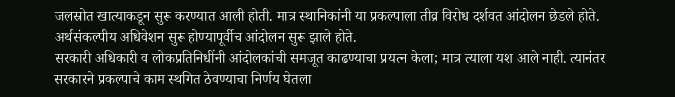जलस्रोत खात्याकडून सुरू करण्यात आली होती. मात्र स्थानिकांनी या प्रकल्पाला तीव्र विरोध दर्शवत आंदोलन छेडले होते. अर्थसंकल्पीय अधिवेशन सुरू होण्यापूर्वीच आंदोलन सुरू झाले होते.
सरकारी अधिकारी व लोकप्रतिनिधींनी आंदोलकांची समजूत काढण्याचा प्रयत्न केला; मात्र त्याला यश आले नाही. त्यानंतर सरकारने प्रकल्पाचे काम स्थगित ठेवण्याचा निर्णय घेतला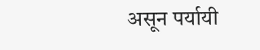असून पर्यायी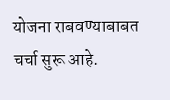योजना राबवण्याबाबत चर्चा सुरू आहे.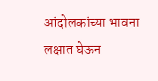आंदोलकांच्या भावना लक्षात घेऊन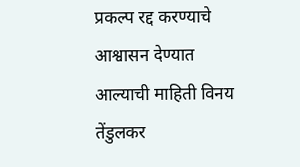प्रकल्प रद्द करण्याचे आश्वासन देण्यात आल्याची माहिती विनय तेंडुलकर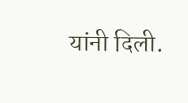यांनी दिली.